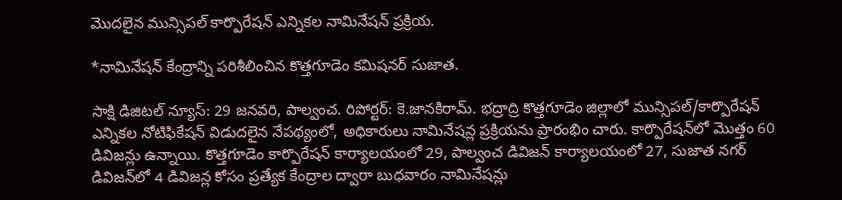మొదలైన మున్సిపల్ కార్పొరేషన్ ఎన్నికల నామినేషన్ ప్రక్రియ.

*నామినేషన్ కేంద్రాన్ని పరిశీలించిన కొత్తగూడెం కమిషనర్ సుజాత.

సాక్షి డిజిటల్ న్యూస్: 29 జనవరి, పాల్వంచ. రిపోర్టర్: కె.జానకిరామ్. భద్రాద్రి కొత్తగూడెం జిల్లాలో మున్సిపల్/కార్పొరేషన్ ఎన్నికల నోటిఫికేషన్ విడుదలైన నేపథ్యంలో, అధికారులు నామినేషన్ల ప్రక్రియను ప్రారంభిం చారు. కార్పొరేషన్‌లో మొత్తం 60 డివిజన్లు ఉన్నాయి. కొత్తగూడెం కార్పొరేషన్ కార్యాలయంలో 29, పాల్వంచ డివిజన్ కార్యాలయంలో 27, సుజాత నగర్ డివిజన్‌లో 4 డివిజన్ల కోసం ప్రత్యేక కేంద్రాల ద్వారా బుధవారం నామినేషన్లు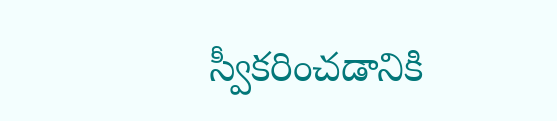స్వీకరించడానికి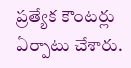ప్రత్యేక కౌంటర్లు ఏర్పాటు చేశారు.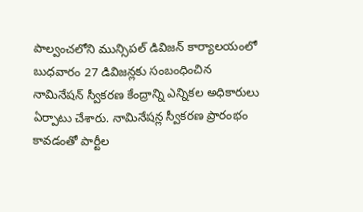పాల్వంచలోని మున్సిపల్ డివిజన్ కార్యాలయంలో బుధవారం 27 డివిజన్లకు సంబంధించిన నామినేషన్ స్వీకరణ కేంద్రాన్ని ఎన్నికల అధికారులు ఏర్పాటు చేశారు. నామినేషన్ల స్వీకరణ ప్రారంభం కావడంతో పార్టీల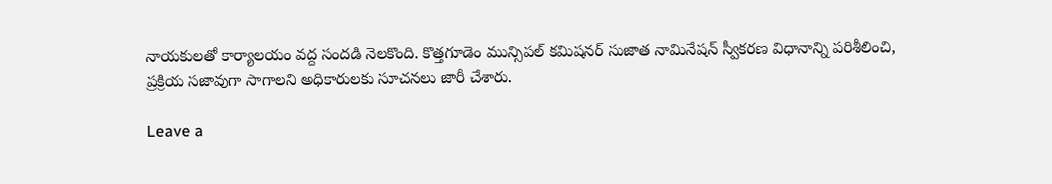నాయకులతో కార్యాలయం వద్ద సందడి నెలకొంది. కొత్తగూడెం మున్సిపల్ కమిషనర్ సుజాత నామినేషన్ స్వీకరణ విధానాన్ని పరిశీలించి, ప్రక్రియ సజావుగా సాగాలని అధికారులకు సూచనలు జారీ చేశారు.

Leave a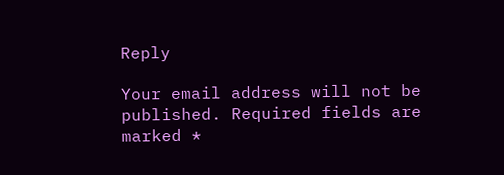Reply

Your email address will not be published. Required fields are marked *